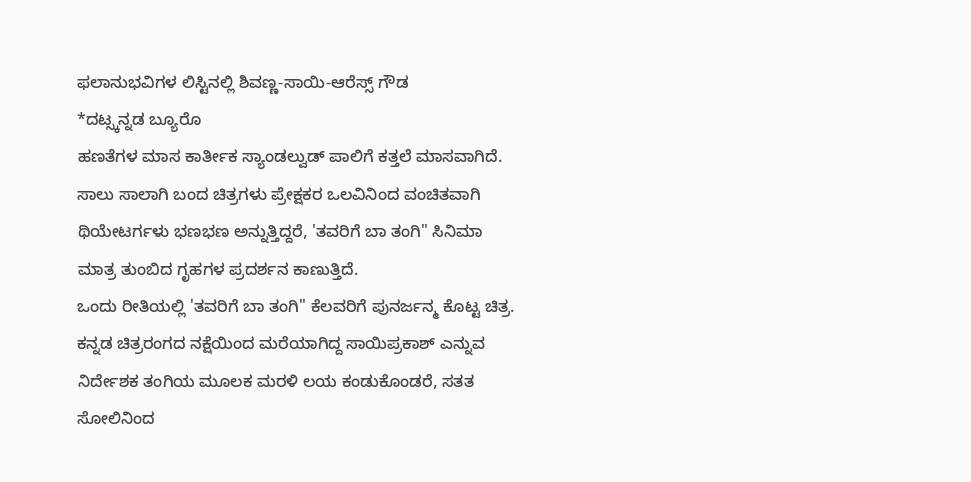ಫಲಾನುಭವಿಗಳ ಲಿಸ್ಟಿನಲ್ಲಿ ಶಿವಣ್ಣ-ಸಾಯಿ-ಆರೆಸ್ಸ್ ಗೌಡ
*ದಟ್ಸ್ಕನ್ನಡ ಬ್ಯೂರೊ
ಹಣತೆಗಳ ಮಾಸ ಕಾರ್ತೀಕ ಸ್ಯಾಂಡಲ್ವುಡ್ ಪಾಲಿಗೆ ಕತ್ತಲೆ ಮಾಸವಾಗಿದೆ. ಸಾಲು ಸಾಲಾಗಿ ಬಂದ ಚಿತ್ರಗಳು ಪ್ರೇಕ್ಷಕರ ಒಲವಿನಿಂದ ವಂಚಿತವಾಗಿ ಥಿಯೇಟರ್ಗಳು ಭಣಭಣ ಅನ್ನುತ್ತಿದ್ದರೆ, 'ತವರಿಗೆ ಬಾ ತಂಗಿ" ಸಿನಿಮಾ ಮಾತ್ರ ತುಂಬಿದ ಗೃಹಗಳ ಪ್ರದರ್ಶನ ಕಾಣುತ್ತಿದೆ.
ಒಂದು ರೀತಿಯಲ್ಲಿ 'ತವರಿಗೆ ಬಾ ತಂಗಿ" ಕೆಲವರಿಗೆ ಪುನರ್ಜನ್ಮ ಕೊಟ್ಟ ಚಿತ್ರ. ಕನ್ನಡ ಚಿತ್ರರಂಗದ ನಕ್ಷೆಯಿಂದ ಮರೆಯಾಗಿದ್ದ ಸಾಯಿಪ್ರಕಾಶ್ ಎನ್ನುವ ನಿರ್ದೇಶಕ ತಂಗಿಯ ಮೂಲಕ ಮರಳಿ ಲಯ ಕಂಡುಕೊಂಡರೆ, ಸತತ ಸೋಲಿನಿಂದ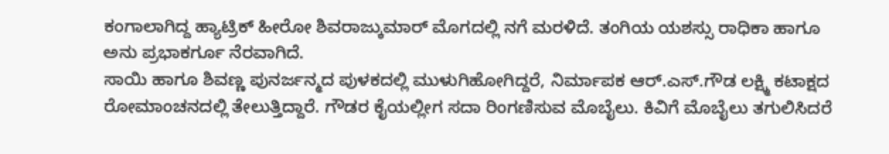ಕಂಗಾಲಾಗಿದ್ದ ಹ್ಯಾಟ್ರಿಕ್ ಹೀರೋ ಶಿವರಾಜ್ಕುಮಾರ್ ಮೊಗದಲ್ಲಿ ನಗೆ ಮರಳಿದೆ. ತಂಗಿಯ ಯಶಸ್ಸು ರಾಧಿಕಾ ಹಾಗೂ ಅನು ಪ್ರಭಾಕರ್ಗೂ ನೆರವಾಗಿದೆ.
ಸಾಯಿ ಹಾಗೂ ಶಿವಣ್ಣ ಪುನರ್ಜನ್ಮದ ಪುಳಕದಲ್ಲಿ ಮುಳುಗಿಹೋಗಿದ್ದರೆ, ನಿರ್ಮಾಪಕ ಆರ್.ಎಸ್.ಗೌಡ ಲಕ್ಷ್ಮಿ ಕಟಾಕ್ಷದ ರೋಮಾಂಚನದಲ್ಲಿ ತೇಲುತ್ತಿದ್ದಾರೆ. ಗೌಡರ ಕೈಯಲ್ಲೀಗ ಸದಾ ರಿಂಗಣಿಸುವ ಮೊಬೈಲು. ಕಿವಿಗೆ ಮೊಬೈಲು ತಗುಲಿಸಿದರೆ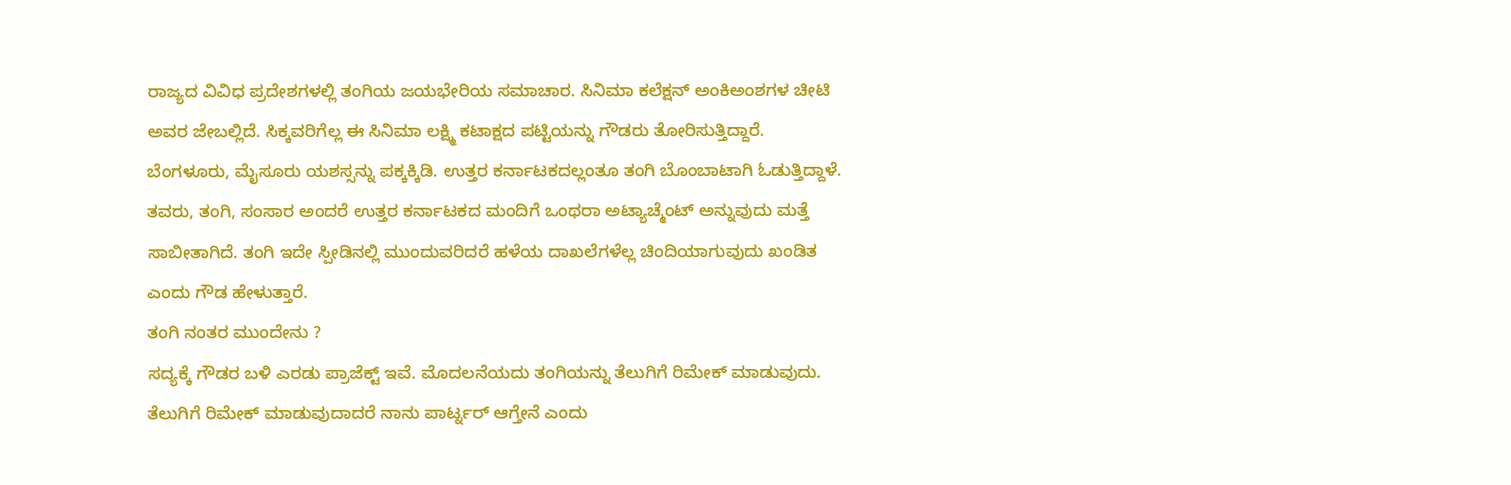ರಾಜ್ಯದ ವಿವಿಧ ಪ್ರದೇಶಗಳಲ್ಲಿ ತಂಗಿಯ ಜಯಭೇರಿಯ ಸಮಾಚಾರ. ಸಿನಿಮಾ ಕಲೆಕ್ಷನ್ ಅಂಕಿಅಂಶಗಳ ಚೀಟಿ ಅವರ ಜೇಬಲ್ಲಿದೆ. ಸಿಕ್ಕವರಿಗೆಲ್ಲ ಈ ಸಿನಿಮಾ ಲಕ್ಷ್ಮಿ ಕಟಾಕ್ಷದ ಪಟ್ಟಿಯನ್ನು ಗೌಡರು ತೋರಿಸುತ್ತಿದ್ದಾರೆ.
ಬೆಂಗಳೂರು, ಮೈಸೂರು ಯಶಸ್ಸನ್ನು ಪಕ್ಕಕ್ಕಿಡಿ. ಉತ್ತರ ಕರ್ನಾಟಕದಲ್ಲಂತೂ ತಂಗಿ ಬೊಂಬಾಟಾಗಿ ಓಡುತ್ತಿದ್ದಾಳೆ. ತವರು, ತಂಗಿ, ಸಂಸಾರ ಅಂದರೆ ಉತ್ತರ ಕರ್ನಾಟಕದ ಮಂದಿಗೆ ಒಂಥರಾ ಅಟ್ಯಾಚ್ಮೆಂಟ್ ಅನ್ನುವುದು ಮತ್ತೆ ಸಾಬೀತಾಗಿದೆ. ತಂಗಿ ಇದೇ ಸ್ಪೀಡಿನಲ್ಲಿ ಮುಂದುವರಿದರೆ ಹಳೆಯ ದಾಖಲೆಗಳೆಲ್ಲ ಚಿಂದಿಯಾಗುವುದು ಖಂಡಿತ ಎಂದು ಗೌಡ ಹೇಳುತ್ತಾರೆ.
ತಂಗಿ ನಂತರ ಮುಂದೇನು ?
ಸದ್ಯಕ್ಕೆ ಗೌಡರ ಬಳಿ ಎರಡು ಪ್ರಾಜೆಕ್ಟ್ ಇವೆ. ಮೊದಲನೆಯದು ತಂಗಿಯನ್ನು ತೆಲುಗಿಗೆ ರಿಮೇಕ್ ಮಾಡುವುದು. ತೆಲುಗಿಗೆ ರಿಮೇಕ್ ಮಾಡುವುದಾದರೆ ನಾನು ಪಾರ್ಟ್ನರ್ ಆಗ್ತೇನೆ ಎಂದು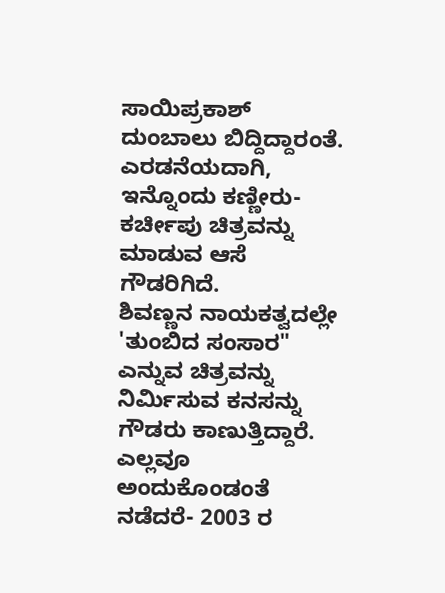ಸಾಯಿಪ್ರಕಾಶ್ ದುಂಬಾಲು ಬಿದ್ದಿದ್ದಾರಂತೆ. ಎರಡನೆಯದಾಗಿ, ಇನ್ನೊಂದು ಕಣ್ಣೀರು- ಕರ್ಚೀಪು ಚಿತ್ರವನ್ನು ಮಾಡುವ ಆಸೆ ಗೌಡರಿಗಿದೆ.
ಶಿವಣ್ಣನ ನಾಯಕತ್ವದಲ್ಲೇ 'ತುಂಬಿದ ಸಂಸಾರ" ಎನ್ನುವ ಚಿತ್ರವನ್ನು ನಿರ್ಮಿಸುವ ಕನಸನ್ನು ಗೌಡರು ಕಾಣುತ್ತಿದ್ದಾರೆ. ಎಲ್ಲವೂ ಅಂದುಕೊಂಡಂತೆ ನಡೆದರೆ- 2003 ರ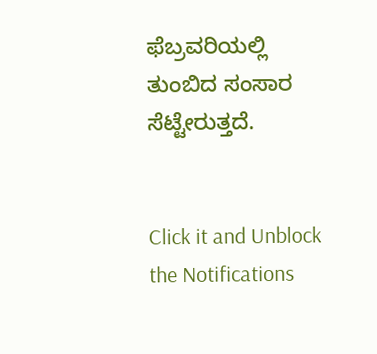ಫೆಬ್ರವರಿಯಲ್ಲಿ ತುಂಬಿದ ಸಂಸಾರ ಸೆಟ್ಟೇರುತ್ತದೆ.


Click it and Unblock the Notifications